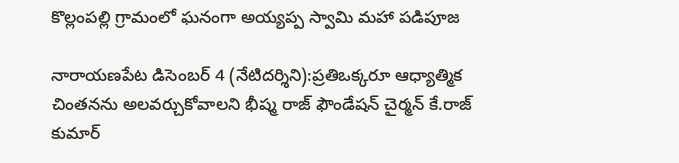కొల్లంపల్లి గ్రామంలో ఘనంగా అయ్యప్ప స్వామి మహా పడిపూజ

నారాయణపేట డిసెంబర్ 4 (నేటిదర్శిని):ప్రతిఒక్కరూ ఆధ్యాత్మిక చింతనను అలవర్చుకోవాలని భీష్మ రాజ్ ఫౌండేషన్ చైర్మన్ కే.రాజ్ కుమార్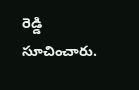రెడ్డి సూచించారు.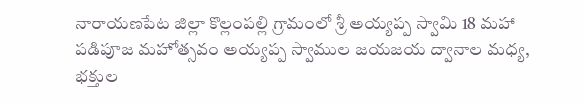నారాయణపేట జిల్లా కొల్లంపల్లి గ్రామంలో శ్రీ అయ్యప్ప స్వామి 18 మహా పడిపూజ మహోత్సవం అయ్యప్ప స్వాముల జయజయ ద్వానాల మధ్య, భక్తుల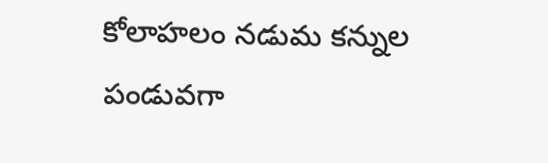కోలాహలం నడుమ కన్నుల పండువగా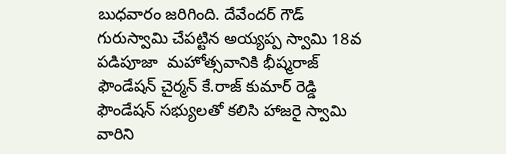బుధవారం జరిగింది. దేవేందర్ గౌడ్ గురుస్వామి చేపట్టిన అయ్యప్ప స్వామి 18వ పడిపూజా  మహోత్సవానికి భీష్మరాజ్ ఫౌండేషన్ చైర్మన్ కే.రాజ్ కుమార్ రెడ్డి ఫౌండేషన్ సభ్యులతో కలిసి హాజరై స్వామి వారిని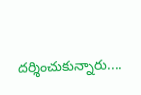దర్శించుకున్నారు....